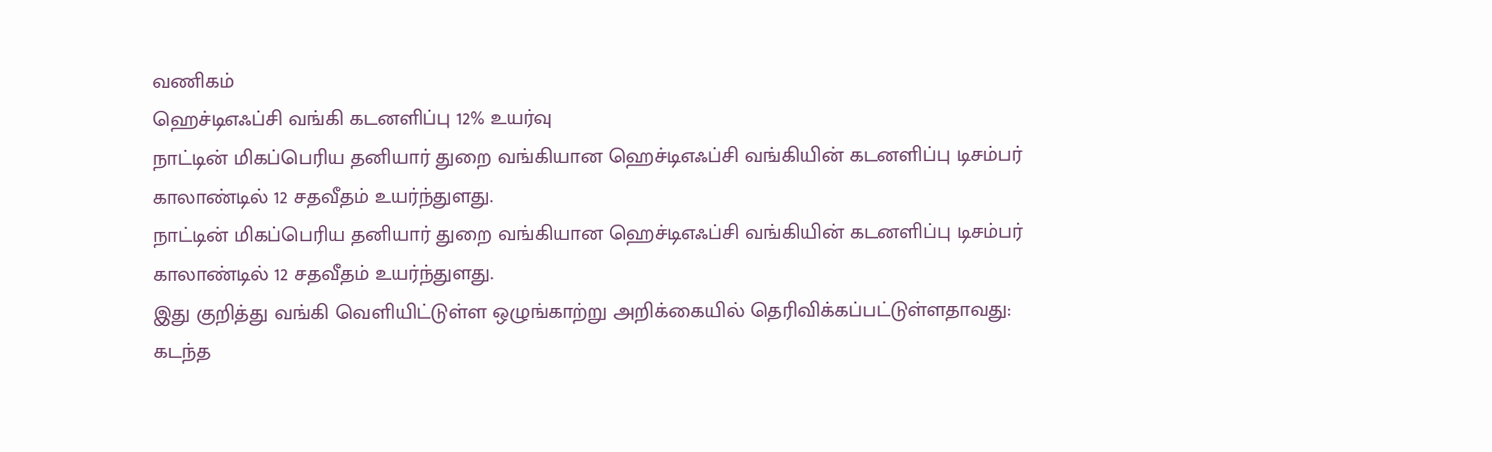வணிகம்
ஹெச்டிஎஃப்சி வங்கி கடனளிப்பு 12% உயர்வு
நாட்டின் மிகப்பெரிய தனியார் துறை வங்கியான ஹெச்டிஎஃப்சி வங்கியின் கடனளிப்பு டிசம்பர் காலாண்டில் 12 சதவீதம் உயர்ந்துளது.
நாட்டின் மிகப்பெரிய தனியார் துறை வங்கியான ஹெச்டிஎஃப்சி வங்கியின் கடனளிப்பு டிசம்பர் காலாண்டில் 12 சதவீதம் உயர்ந்துளது.
இது குறித்து வங்கி வெளியிட்டுள்ள ஒழுங்காற்று அறிக்கையில் தெரிவிக்கப்பட்டுள்ளதாவது:
கடந்த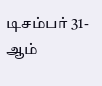டிசம்பர் 31-ஆம்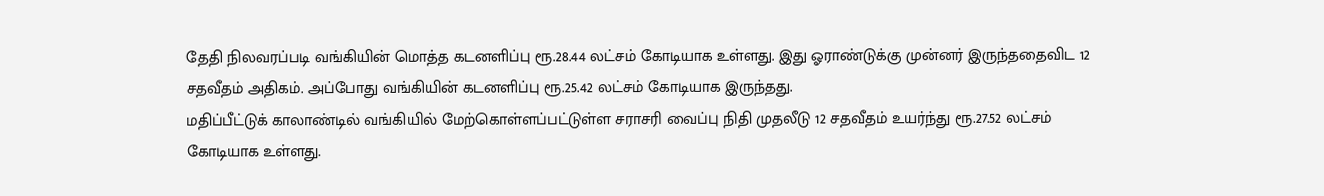தேதி நிலவரப்படி வங்கியின் மொத்த கடனளிப்பு ரூ.28.44 லட்சம் கோடியாக உள்ளது. இது ஓராண்டுக்கு முன்னர் இருந்ததைவிட 12 சதவீதம் அதிகம். அப்போது வங்கியின் கடனளிப்பு ரூ.25.42 லட்சம் கோடியாக இருந்தது.
மதிப்பீட்டுக் காலாண்டில் வங்கியில் மேற்கொள்ளப்பட்டுள்ள சராசரி வைப்பு நிதி முதலீடு 12 சதவீதம் உயர்ந்து ரூ.27.52 லட்சம் கோடியாக உள்ளது.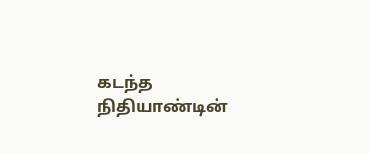கடந்த நிதியாண்டின்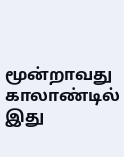மூன்றாவது காலாண்டில் இது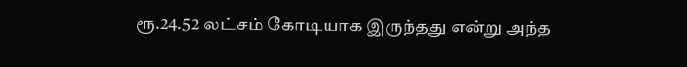ரூ.24.52 லட்சம் கோடியாக இருந்தது என்று அந்த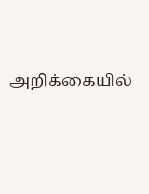அறிக்கையில்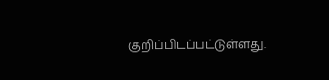குறிப்பிடப்பட்டுள்ளது.